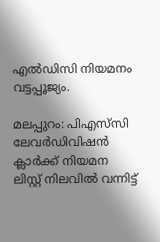എല്‍ഡിസി നിയമനം വട്ടപ്പൂജ്യം.

മലപ്പുറം: പിഎസ്‌സി ലേവര്‍ഡിവിഷന്‍ ക്ലാര്‍ക്ക് നിയമന ലിസ്റ്റ് നിലവില്‍ വന്നിട്ട്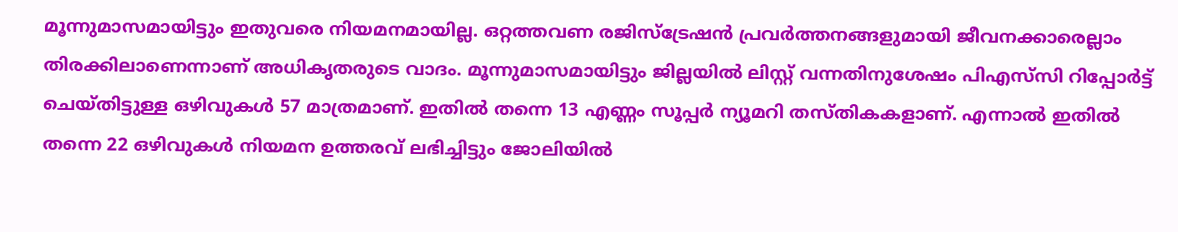മൂന്നുമാസമായിട്ടും ഇതുവരെ നിയമനമായില്ല. ഒറ്റത്തവണ രജിസ്‌ട്രേഷന്‍ പ്രവര്‍ത്തനങ്ങളുമായി ജീവനക്കാരെല്ലാം തിരക്കിലാണെന്നാണ് അധികൃതരുടെ വാദം. മൂന്നുമാസമായിട്ടും ജില്ലയില്‍ ലിസ്റ്റ് വന്നതിനുശേഷം പിഎസ്‌സി റിപ്പോര്‍ട്ട് ചെയ്തിട്ടുള്ള ഒഴിവുകള്‍ 57 മാത്രമാണ്. ഇതില്‍ തന്നെ 13 എണ്ണം സൂപ്പര്‍ ന്യൂമറി തസ്തികകളാണ്. എന്നാല്‍ ഇതില്‍ തന്നെ 22 ഒഴിവുകള്‍ നിയമന ഉത്തരവ് ലഭിച്ചിട്ടും ജോലിയില്‍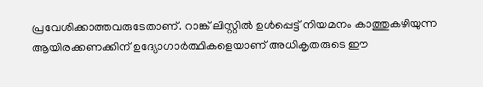പ്രവേശിക്കാത്തവരുടേതാണ്. റാങ്ക് ലിസ്റ്റില്‍ ഉള്‍പ്പെട്ട് നിയമനം കാത്തുകഴിയുന്ന ആയിരക്കണക്കിന് ഉദ്യോഗാര്‍ത്ഥികളെയാണ് അധികൃതരുടെ ഈ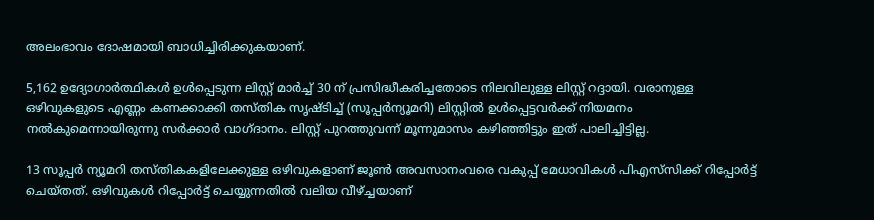അലംഭാവം ദോഷമായി ബാധിച്ചിരിക്കുകയാണ്.

5,162 ഉദ്യോഗാര്‍ത്ഥികള്‍ ഉള്‍പ്പെടുന്ന ലിസ്റ്റ് മാര്‍ച്ച് 30 ന് പ്രസിദ്ധീകരിച്ചതോടെ നിലവിലുള്ള ലിസ്റ്റ് റദ്ദായി. വരാനുള്ള ഒഴിവുകളുടെ എണ്ണം കണക്കാക്കി തസ്തിക സൃഷ്ടിച്ച് (സൂപ്പര്‍ന്യൂമറി) ലിസ്റ്റില്‍ ഉള്‍പ്പെട്ടവര്‍ക്ക് നിയമനം നല്‍കുമെന്നായിരുന്നു സര്‍ക്കാര്‍ വാഗ്ദാനം. ലിസ്റ്റ് പുറത്തുവന്ന് മൂന്നുമാസം കഴിഞ്ഞിട്ടും ഇത് പാലിച്ചിട്ടില്ല.

13 സൂപ്പര്‍ ന്യൂമറി തസ്തികകളിലേക്കുള്ള ഒഴിവുകളാണ് ജൂണ്‍ അവസാനംവരെ വകുപ്പ് മേധാവികള്‍ പിഎസ്‌സിക്ക് റിപ്പോര്‍ട്ട് ചെയ്തത്. ഒഴിവുകള്‍ റിപ്പോര്‍ട്ട് ചെയ്യുന്നതില്‍ വലിയ വീഴ്ച്ചയാണ്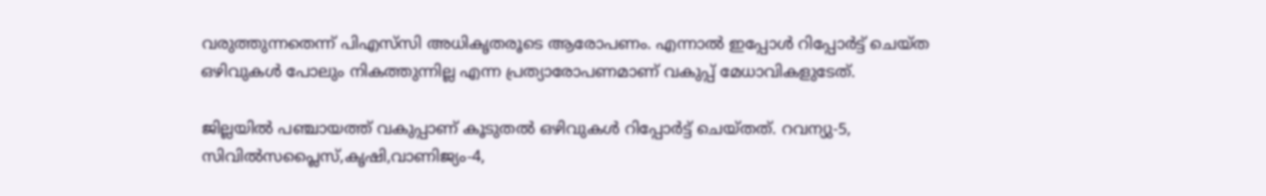വരുത്തുന്നതെന്ന് പിഎസ്‌സി അധികൃതരൂടെ ആരോപണം. എന്നാല്‍ ഇപ്പോള്‍ റിപ്പോര്‍ട്ട് ചെയ്ത ഒഴിവുകള്‍ പോലും നികത്തുന്നില്ല എന്ന പ്രത്യാരോപണമാണ് വകുപ്പ് മേധാവികളുടേത്.

ജില്ലയില്‍ പഞ്ചായത്ത് വകുപ്പാണ് കൂടുതല്‍ ഒഴിവുകള്‍ റിപ്പോര്‍ട്ട് ചെയ്തത്. റവന്യു-5, സിവില്‍സപ്ലൈസ്,കൃഷി,വാണിജ്യം-4,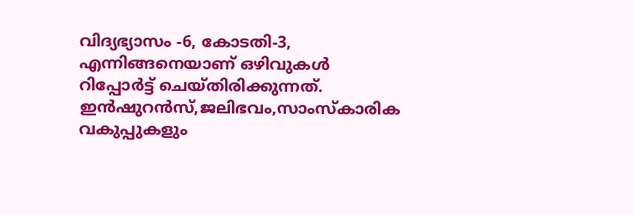വിദ്യഭ്യാസം -6, കോടതി-3, എന്നിങ്ങനെയാണ് ഒഴിവുകള്‍ റിപ്പോര്‍ട്ട് ചെയ്തിരിക്കുന്നത്. ഇന്‍ഷുറന്‍സ്,ജലിഭവം,സാംസ്‌കാരിക വകുപ്പുകളും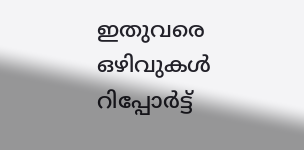ഇതുവരെ ഒഴിവുകള്‍ റിപ്പോര്‍ട്ട്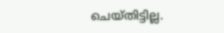ചെയ്തിട്ടില്ല.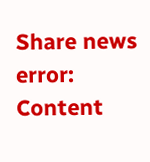Share news
error: Content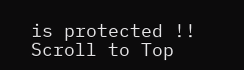is protected !!
Scroll to Top